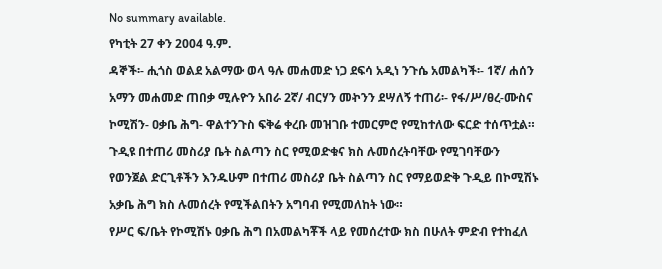No summary available.
የካቲት 27 ቀን 2004 ዓ.ም.
ዳኞች፡- ሒጎስ ወልደ አልማው ወላ ዓሉ መሐመድ ነጋ ደፍሳ አዲነ ንጉሴ አመልካች፡- 1ኛ/ ሐሰን አማን መሐመድ ጠበቃ ሚሉዮን አበራ 2ኛ/ ብርሃን መኯንን ደሣለኝ ተጠሪ፡- የፋ/ሥ/ፀረ-ሙስና ኮሚሽን- ዐቃቤ ሕግ- ዋልተንጉስ ፍቅሬ ቀረቡ መዝገቡ ተመርምሮ የሚከተለው ፍርድ ተሰጥቷል።
ጉዲዩ በተጠሪ መስሪያ ቤት ስልጣን ስር የሚወድቁና ክስ ሉመሰረትባቸው የሚገባቸውን የወንጀል ድርጊቶችን እንዱሁም በተጠሪ መስሪያ ቤት ስልጣን ስር የማይወድቅ ጉዲይ በኮሚሽኑ አቃቤ ሕግ ክስ ሉመሰረት የሚችልበትን አግባብ የሚመለከት ነው።
የሥር ፍ/ቤት የኮሚሽኑ ዐቃቤ ሕግ በአመልካቾች ላይ የመሰረተው ክስ በሁለት ምድብ የተከፈለ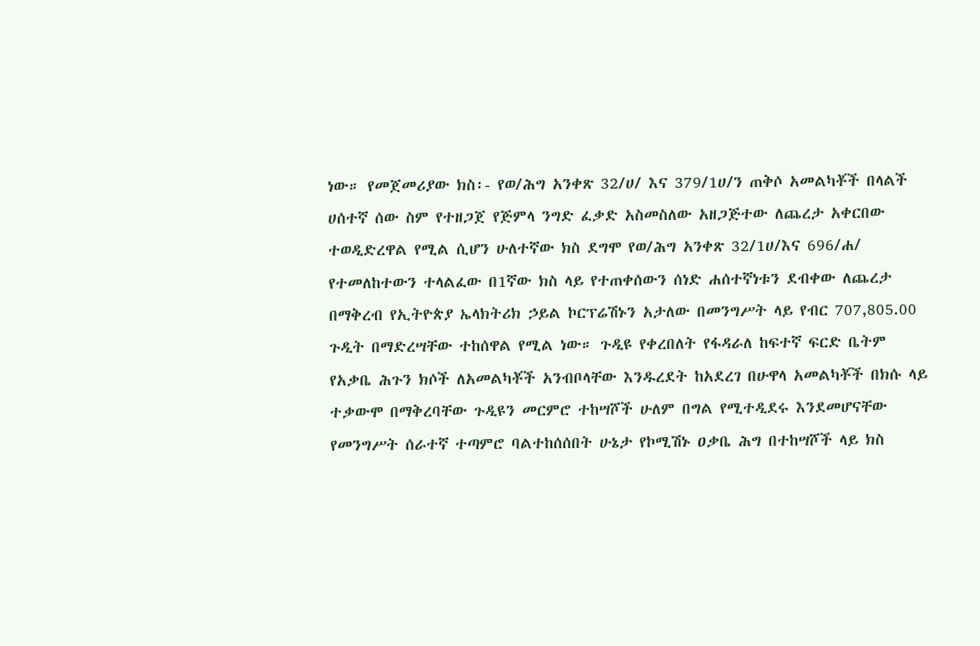ነው። የመጀመሪያው ክስ፡- የወ/ሕግ አንቀጽ 32/ሀ/ እና 379/1ሀ/ን ጠቅሶ አመልካቾች በላልች ሀሰተኛ ሰው ስም የተዘጋጀ የጅምላ ንግድ ፈቃድ አስመስለው አዘጋጅተው ለጨረታ አቀርበው ተወዲድረዋል የሚል ሲሆን ሁለተኛው ክስ ደግሞ የወ/ሕግ አንቀጽ 32/1ሀ/እና 696/ሐ/ የተመለከተውን ተላልፈው በ1ኛው ክስ ላይ የተጠቀሰውን ሰነድ ሐሰተኛነቱን ደብቀው ለጨረታ በማቅረብ የኢትዮጵያ ኤላክትሪክ ኃይል ኮርፕሬሽኑን አታለው በመንግሥት ላይ የብር 707,805.00 ጉዲት በማድረሣቸው ተከሰዋል የሚል ነው። ጉዲዩ የቀረበለት የፋዳራለ ከፍተኛ ፍርድ ቤትም የአቃቤ ሕጉን ክሶች ለአመልካቾች አንብቦላቸው እንዱረደት ከአደረገ በሁዋላ አመልካቾች በክሱ ላይ ተቃውሞ በማቅረባቸው ጉዲዩን መርምሮ ተከሣሾች ሁለም በግል የሚተዲደሩ እንደመሆናቸው የመንግሥት ሰራተኛ ተጣምሮ ባልተከሰሰበት ሁኔታ የኮሚሽኑ ዐቃቤ ሕግ በተከሣሾች ላይ ክስ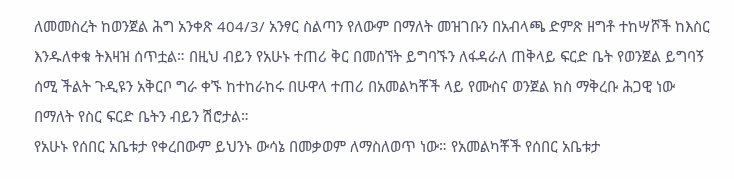ለመመስረት ከወንጀል ሕግ አንቀጽ 404/3/ አንፃር ስልጣን የለውም በማለት መዝገቡን በአብላጫ ድምጽ ዘግቶ ተከሣሾች ከእስር እንዱለቀቁ ትእዛዝ ሰጥቷል። በዚህ ብይን የአሁኑ ተጠሪ ቅር በመሰኘት ይግባኙን ለፋዳራለ ጠቅላይ ፍርድ ቤት የወንጀል ይግባኝ ሰሚ ችልት ጉዲዩን አቅርቦ ግራ ቀኙ ከተከራከሩ በሁዋላ ተጠሪ በአመልካቾች ላይ የሙስና ወንጀል ክስ ማቅረቡ ሕጋዊ ነው በማለት የስር ፍርድ ቤትን ብይን ሽሮታል።
የአሁኑ የሰበር አቤቱታ የቀረበውም ይህንኑ ውሳኔ በመቃወም ለማስለወጥ ነው። የአመልካቾች የሰበር አቤቱታ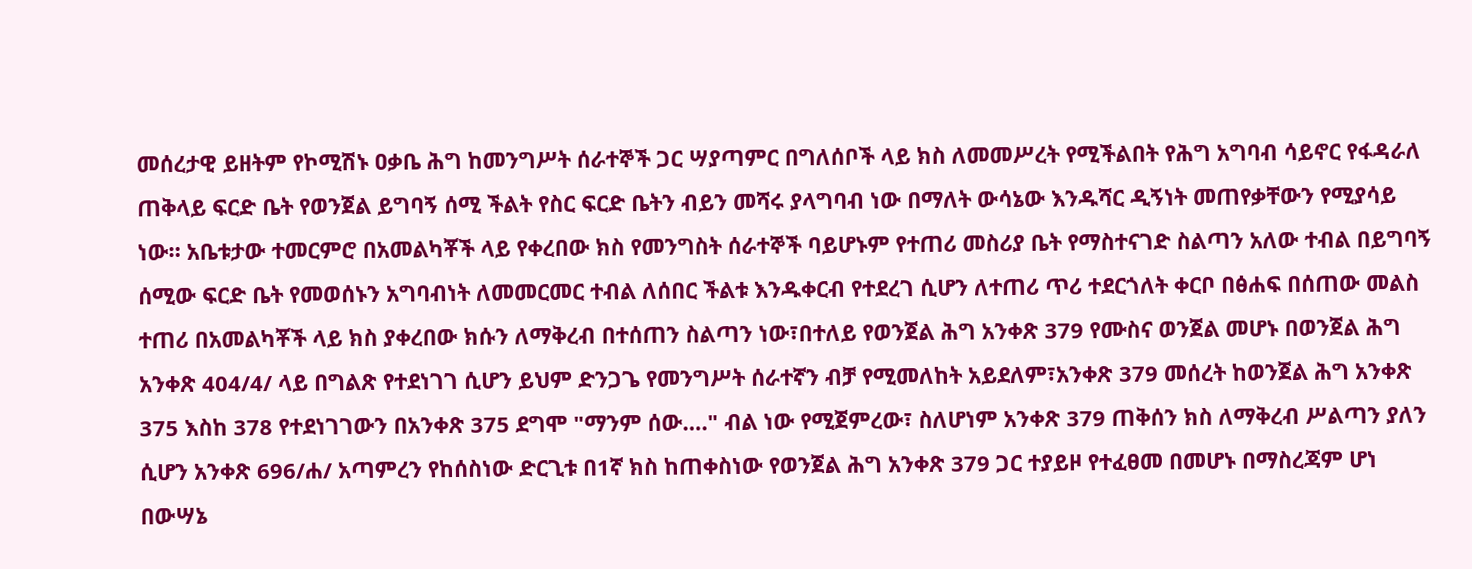መሰረታዊ ይዘትም የኮሚሽኑ ዐቃቤ ሕግ ከመንግሥት ሰራተኞች ጋር ሣያጣምር በግለሰቦች ላይ ክስ ለመመሥረት የሚችልበት የሕግ አግባብ ሳይኖር የፋዳራለ ጠቅላይ ፍርድ ቤት የወንጀል ይግባኝ ሰሚ ችልት የስር ፍርድ ቤትን ብይን መሻሩ ያላግባብ ነው በማለት ውሳኔው እንዱሻር ዲኝነት መጠየቃቸውን የሚያሳይ ነው። አቤቱታው ተመርምሮ በአመልካቾች ላይ የቀረበው ክስ የመንግስት ሰራተኞች ባይሆኑም የተጠሪ መስሪያ ቤት የማስተናገድ ስልጣን አለው ተብል በይግባኝ ሰሚው ፍርድ ቤት የመወሰኑን አግባብነት ለመመርመር ተብል ለሰበር ችልቱ እንዱቀርብ የተደረገ ሲሆን ለተጠሪ ጥሪ ተደርጎለት ቀርቦ በፅሐፍ በሰጠው መልስ ተጠሪ በአመልካቾች ላይ ክስ ያቀረበው ክሱን ለማቅረብ በተሰጠን ስልጣን ነው፣በተለይ የወንጀል ሕግ አንቀጽ 379 የሙስና ወንጀል መሆኑ በወንጀል ሕግ አንቀጽ 404/4/ ላይ በግልጽ የተደነገገ ሲሆን ይህም ድንጋጌ የመንግሥት ሰራተኛን ብቻ የሚመለከት አይደለም፣አንቀጽ 379 መሰረት ከወንጀል ሕግ አንቀጽ 375 እስከ 378 የተደነገገውን በአንቀጽ 375 ደግሞ "ማንም ሰው…." ብል ነው የሚጀምረው፣ ስለሆነም አንቀጽ 379 ጠቅሰን ክስ ለማቅረብ ሥልጣን ያለን ሲሆን አንቀጽ 696/ሐ/ አጣምረን የከሰስነው ድርጊቱ በ1ኛ ክስ ከጠቀስነው የወንጀል ሕግ አንቀጽ 379 ጋር ተያይዞ የተፈፀመ በመሆኑ በማስረጃም ሆነ በውሣኔ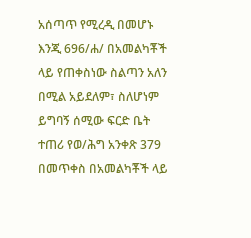አሰጣጥ የሚረዲ በመሆኑ እንጂ 696/ሐ/ በአመልካቾች ላይ የጠቀስነው ስልጣን አለን በሚል አይደለም፣ ስለሆነም ይግባኝ ሰሚው ፍርድ ቤት ተጠሪ የወ/ሕግ አንቀጽ 379 በመጥቀስ በአመልካቾች ላይ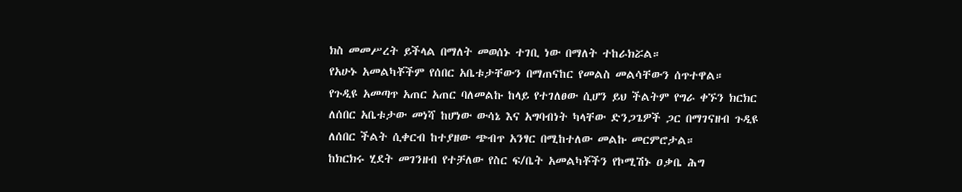ክስ መመሥረት ይችላል በማለት መወሰኑ ተገቢ ነው በማለት ተከራክሯል።
የአሁኑ አመልካቾችም የሰበር አቤቱታቸውን በማጠናከር የመልስ መልሳቸውን ሰጥተዋል።
የጉዲዩ አመጣጥ አጠር አጠር ባለመልኩ ከላይ የተገለፀው ሲሆን ይህ ችልትም የግራ ቀኙን ክርክር ለሰበር አቤቱታው መነሻ ከሆነው ውሳኔ እና አግባብነት ካላቸው ድንጋጌዎች ጋር በማገናዘብ ጉዲዩ ለሰበር ችልት ሲቀርብ ከተያዘው ጭብጥ አንፃር በሚከተለው መልኩ መርምሮታል።
ከክርክሩ ሂደት መገንዘብ የተቻለው የስር ፍ/ቤት አመልካቾችን የኮሚሽኑ ዐቃቤ ሕግ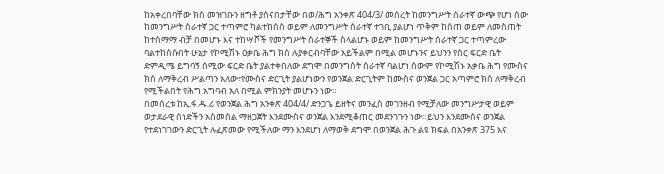ከአቀረበባቸው ክስ መዝገቡን ዘግቶ ያሰናበታቸው በወ/ሕግ አንቀጽ 404/3/ መሰረት ከመንግሥት ሰራተኛ ውጭ የሆነ ሰው ከመንግሥት ሰራተኛ ጋር ተጣምሮ ካልተከሰሰ ወይም ለመንግሥት ሰራተኛ ተገቢ ያልሆነ ጥቅም ከሰጠ ወይም ለመስጠት ከተስማማ ብቻ በመሆኑ እና ተከሣሾች የመንግሥት ሰራተኞች ስላልሆኑ ወይም ከመንግሥት ሰራተኛ ጋር ተጣምረው ባልተከሰሱበት ሁኔታ የኮሚሽኑ ዐቃቤ ሕግ ክስ ሉያቀርብባቸው አይችልም በሚል መሆኑንና ይህንን የስር ፍርድ ቤት ድምዲሜ ይግባኝ ሰሚው ፍርድ ቤት ያልተቀበለው ደግሞ በመንግስት ሰራተኛ ባልሆነ ሰውም የኮሚሽኑ አቃቤ ሕግ የሙስና ክስ ለማቅረብ ሥልጣን አለው፣የሙስና ድርጊት ያልሆነውን የወንጀል ድርጊትም ከሙስና ወንጀል ጋር አጣምሮ ክስ ለማቅረብ የሚችልበት የሕግ አግባብ አለ በሚል ምክንያት መሆኑን ነው።
በመሰረቱ ከኢ.ፋ.ዱ.ሪ የወንጀል ሕግ አንቀጽ 404/4/ ድንጋጌ ይዘትና መንፈስ መገንዘብ የሚቻለው መንግሥታዊ ወይም ወታደራዊ ሰነድችን አስመስል ማዘጋጀት እንደሙስና ወንጀል እንደሚቆጠር መደንገጉን ነው።ይህን እንደሙስና ወንጀል የተደነገገውን ድርጊት ሉፈጽመው የሚችለው ማን እንደሆነ ለማወቅ ደግሞ በወንጀል ሕጉ ልዩ ክፍል በአንቀጽ 375 እና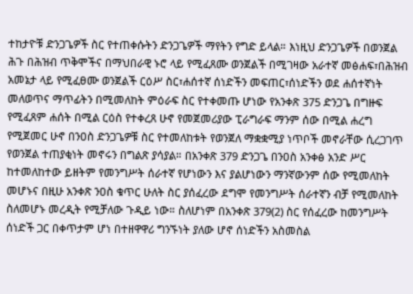ተከታዮቹ ድንጋጌዎች ስር የተጠቀሱትን ድንጋጌዎች ማየትን የግድ ይላል። እነዚህ ድንጋጌዎች በወንጀል ሕጉ በሕዝብ ጥቅሞችና በማህበራዊ ኑሮ ላይ የሚፈጸሙ ወንጀልች በሚገዛው አራተኛ መፅሐፍ፣በሕዝብ አመኔታ ላይ የሚፈፀሙ ወንጀልች ርዕሥ ስር፣ሐሰተኛ ሰነድችን መፍጠር፣ሰነድችን ወደ ሐሰተኛነት መለወጥና ማጥፊትን በሚመለከት ምዕራፍ ስር የተቀመጡ ሆነው የአንቀጽ 375 ድንጋጌ በግዙፍ የሚፈጸም ሐሰት በሚል ርዕስ የተቀረጸ ሁኖ የመጀመሪያው ፒራግራፍ ማንም ሰው በሚል ሐረግ የሚጀመር ሁኖ በንዐስ ድንጋጌዎቹ ስር የተመለከቱት የወንጀለ ማቋቋሚያ ነጥቦች መኖራቸው ሲረጋገጥ የወንጀል ተጠያቂነት መኖሩን በግልጽ ያሳያል። በአንቀጽ 379 ድንጋጌ በንዐስ አንቀፅ አንድ ሥር ከተመለከተው ይዘትም የመንግሥት ሰራተኛ የሆነውን እና ያልሆነውን ማንኛውንም ሰው የሚመለከት መሆኑና በዚሁ አንቀጽ ንዐስ ቁጥር ሁለት ስር ያሰፈረው ደግሞ የመንግሥት ሰራተኛን ብቻ የሚመለከት ስለመሆኑ መረዲት የሚቻለው ጉዲይ ነው። ስለሆነም በአንቀጽ 379(2) ስር የሰፈረው ከመንግሥት ሰነድች ጋር በቀጥታም ሆነ በተዘዋዋሪ ግንኙነት ያለው ሆኖ ሰነድችን አስመስል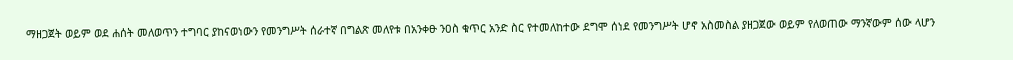ማዘጋጀት ወይም ወደ ሐሰት መለወጥን ተግባር ያከናወነውን የመንግሥት ሰራተኛ በግልጽ መለየቱ በአንቀፁ ንዐስ ቁጥር አንድ ስር የተመለከተው ደግሞ ሰነደ የመንግሥት ሆኖ አስመስል ያዘጋጀው ወይም የለወጠው ማንኛውም ሰው ላሆን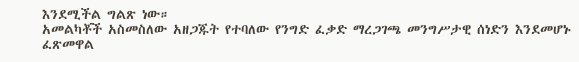እንደሚችል ግልጽ ነው።
አመልካቾች አስመስለው አዘጋጁት የተባለው የንግድ ፈቃድ ማረጋገጫ መንግሥታዊ ሰነድን እንደመሆኑ ፈጽመዋል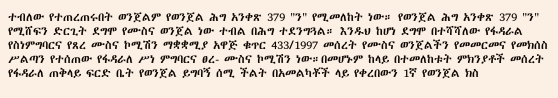ተብለው የተጠረጠሩበት ወንጀልም የወንጀል ሕግ አንቀጽ 379 "ን" የሚመለከት ነው። የወንጀል ሕግ አንቀጽ 379 "ን" የሚሸፍን ድርጊት ደግሞ የሙስና ወንጀል ነው ተብል በሕግ ተደንግጓል። እንዱህ ከሆነ ደግሞ በተሻሻለው የፋዳራል የስነምግባርና የጸረ ሙስና ኮሚሽን ማቋቋሚያ አዋጅ ቁጥር 433/1997 መሰረት የሙስና ወንጀልችን የመመርመና የመክሰስ ሥልጣን የተሰጠው የፋዳራለ ሥነ ምግባርና ፀረ- ሙስና ኮሚሽን ነው።በመሆኑም ከላይ በተመለከቱት ምክንያቶች መሰረት የፋዳራለ ጠቅላይ ፍርድ ቤት የወንጀል ይግባኝ ሰሚ ችልት በአመልካቾች ላይ የቀረበውን 1ኛ የወንጀል ክስ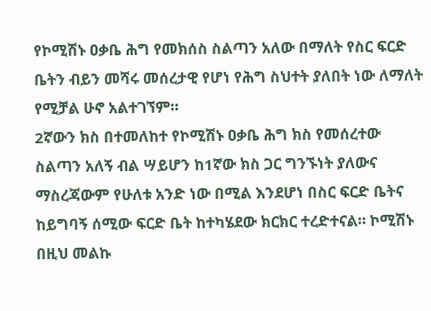የኮሚሽኑ ዐቃቤ ሕግ የመክሰስ ስልጣን አለው በማለት የስር ፍርድ ቤትን ብይን መሻሩ መሰረታዊ የሆነ የሕግ ስህተት ያለበት ነው ለማለት የሚቻል ሁኖ አልተገኘም።
2ኛውን ክስ በተመለከተ የኮሚሽኑ ዐቃቤ ሕግ ክስ የመሰረተው ስልጣን አለኝ ብል ሣይሆን ከ1ኛው ክስ ጋር ግንኙነት ያለውና ማስረጃውም የሁለቱ አንድ ነው በሚል እንደሆነ በስር ፍርድ ቤትና ከይግባኝ ሰሚው ፍርድ ቤት ከተካሄደው ክርክር ተረድተናል። ኮሚሽኑ በዚህ መልኩ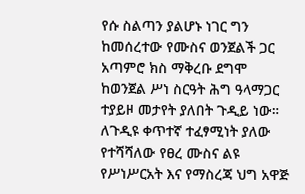የሱ ስልጣን ያልሆኑ ነገር ግን ከመሰረተው የሙስና ወንጀልች ጋር አጣምሮ ክስ ማቅረቡ ደግሞ ከወንጀል ሥነ ስርዓት ሕግ ዓላማጋር ተያይዞ መታየት ያለበት ጉዲይ ነው። ለጉዲዩ ቀጥተኛ ተፈፃሚነት ያለው የተሻሻለው የፀረ ሙስና ልዩ የሥነሥርአት እና የማስረጃ ህግ አዋጅ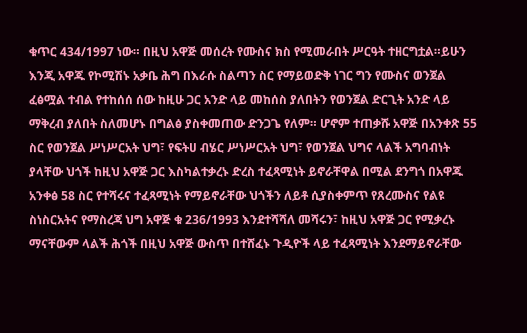ቁጥር 434/1997 ነው። በዚህ አዋጅ መሰረት የሙስና ክስ የሚመራበት ሥርዓት ተዘርግቷል።ይሁን እንጂ አዋጁ የኮሚሽኑ አቃቤ ሕግ በእራሱ ስልጣን ስር የማይወድቅ ነገር ግን የሙስና ወንጀል ፈፅሟል ተብል የተከሰሰ ሰው ከዚሁ ጋር አንድ ላይ መከሰስ ያለበትን የወንጀል ድርጊት አንድ ላይ ማቅረብ ያለበት ስለመሆኑ በግልፅ ያስቀመጠው ድንጋጌ የለም። ሆኖም ተጠቃሹ አዋጅ በአንቀጽ 55 ስር የወንጀል ሥነሥርአት ህግ፣ የፍትሀ ብሄር ሥነሥርአት ህግ፣ የወንጀል ህግና ላልች አግባብነት ያላቸው ህጎች ከዚህ አዋጅ ጋር እስካልተቃረኑ ድረስ ተፈጻሚነት ይኖራቸዋል በሚል ደንግጎ በአዋጁ አንቀፅ 58 ስር የተሻሩና ተፈጻሚነት የማይኖራቸው ህጎችን ለይቶ ሲያስቀምጥ የጸረሙስና የልዩ ስነስርአትና የማስረጃ ህግ አዋጅ ቁ 236/1993 እንደተሻሻለ መሻሩን፣ ከዚህ አዋጅ ጋር የሚቃረኑ ማናቸውም ላልች ሕጎች በዚህ አዋጅ ውስጥ በተሸፈኑ ጉዲዮች ላይ ተፈጻሚነት እንደማይኖራቸው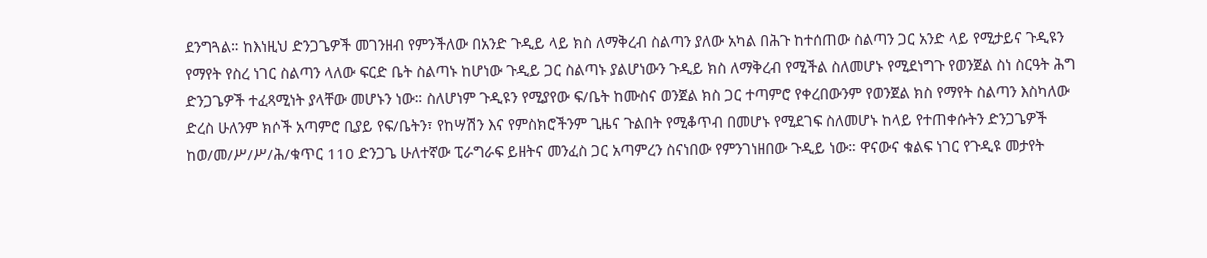ደንግጓል። ከእነዚህ ድንጋጌዎች መገንዘብ የምንችለው በአንድ ጉዲይ ላይ ክስ ለማቅረብ ስልጣን ያለው አካል በሕጉ ከተሰጠው ስልጣን ጋር አንድ ላይ የሚታይና ጉዲዩን የማየት የስረ ነገር ስልጣን ላለው ፍርድ ቤት ስልጣኑ ከሆነው ጉዲይ ጋር ስልጣኑ ያልሆነውን ጉዲይ ክስ ለማቅረብ የሚችል ስለመሆኑ የሚደነግጉ የወንጀል ስነ ስርዓት ሕግ ድንጋጌዎች ተፈጻሚነት ያላቸው መሆኑን ነው። ስለሆነም ጉዲዩን የሚያየው ፍ/ቤት ከሙስና ወንጀል ክስ ጋር ተጣምሮ የቀረበውንም የወንጀል ክስ የማየት ስልጣን እስካለው ድረስ ሁለንም ክሶች አጣምሮ ቢያይ የፍ/ቤትን፣ የከሣሽን እና የምስክሮችንም ጊዜና ጉልበት የሚቆጥብ በመሆኑ የሚደገፍ ስለመሆኑ ከላይ የተጠቀሱትን ድንጋጌዎች ከወ/መ/ሥ/ሥ/ሕ/ቁጥር 110 ድንጋጌ ሁለተኛው ፒራግራፍ ይዘትና መንፈስ ጋር አጣምረን ስናነበው የምንገነዘበው ጉዲይ ነው። ዋናውና ቁልፍ ነገር የጉዲዩ መታየት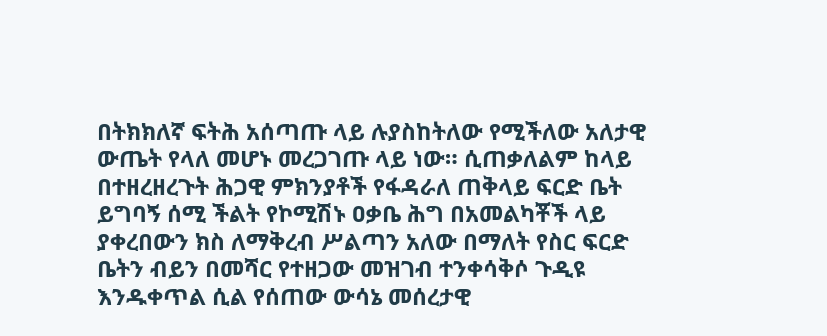በትክክለኛ ፍትሕ አሰጣጡ ላይ ሉያስከትለው የሚችለው አለታዊ ውጤት የላለ መሆኑ መረጋገጡ ላይ ነው። ሲጠቃለልም ከላይ በተዘረዘረጉት ሕጋዊ ምክንያቶች የፋዳራለ ጠቅላይ ፍርድ ቤት ይግባኝ ሰሚ ችልት የኮሚሽኑ ዐቃቤ ሕግ በአመልካቾች ላይ ያቀረበውን ክስ ለማቅረብ ሥልጣን አለው በማለት የስር ፍርድ ቤትን ብይን በመሻር የተዘጋው መዝገብ ተንቀሳቅሶ ጉዲዩ እንዱቀጥል ሲል የሰጠው ውሳኔ መሰረታዊ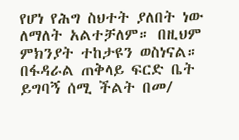የሆነ የሕግ ስህተት ያለበት ነው ለማለት አልተቻለም። በዚህም ምክንያት ተከታዩን ወስነናል።
በፋዳራል ጠቅላይ ፍርድ ቤት ይግባኝ ሰሚ ችልት በመ/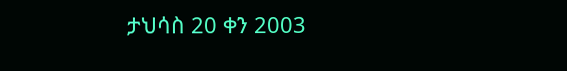ታህሳስ 20 ቀን 2003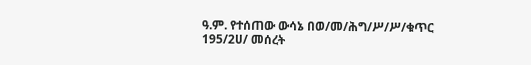ዓ.ም. የተሰጠው ውሳኔ በወ/መ/ሕግ/ሥ/ሥ/ቁጥር 195/2ሀ/ መሰረት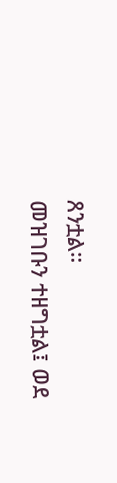ጸንቷል።
መዝገቡን ተዘግቷል፤ ወደ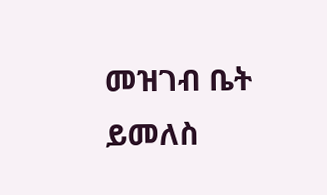መዝገብ ቤት ይመለስ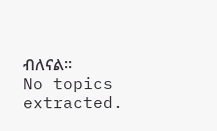ብለናል።
No topics extracted.